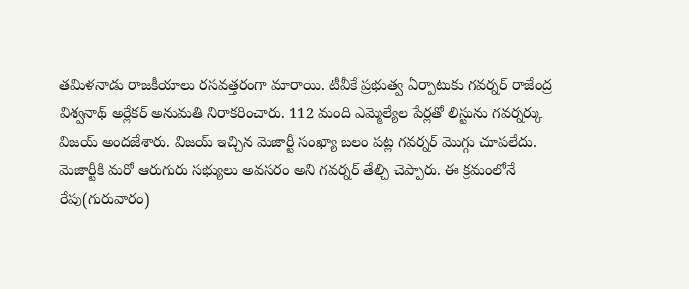తమిళనాడు రాజకీయాలు రసవత్తరంగా మారాయి. టీవీకే ప్రభుత్వ ఏర్పాటుకు గవర్నర్ రాజేంద్ర విశ్వనాథ్ అర్లేకర్ అనుమతి నిరాకరించారు. 112 మంది ఎమ్మెల్యేల పేర్లతో లిస్టును గవర్నర్కు విజయ్ అందజేశారు. విజయ్ ఇచ్చిన మెజార్టీ సంఖ్యా బలం పట్ల గవర్నర్ మొగ్గు చూపలేదు. మెజార్టీకి మరో ఆరుగురు సభ్యులు అవసరం అని గవర్నర్ తేల్చి చెప్పారు. ఈ క్రమంలోనే రేపు(గురువారం)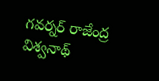గవర్నర్ రాజేంద్ర విశ్వనాథ్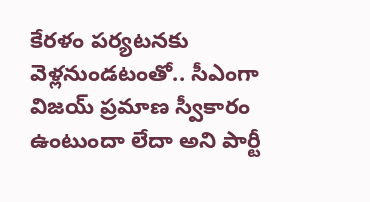కేరళం పర్యటనకు వెళ్లనుండటంతో.. సీఎంగా విజయ్ ప్రమాణ స్వీకారం ఉంటుందా లేదా అని పార్టీ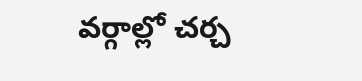వర్గాల్లో చర్చ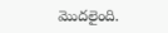మొదలైంది.